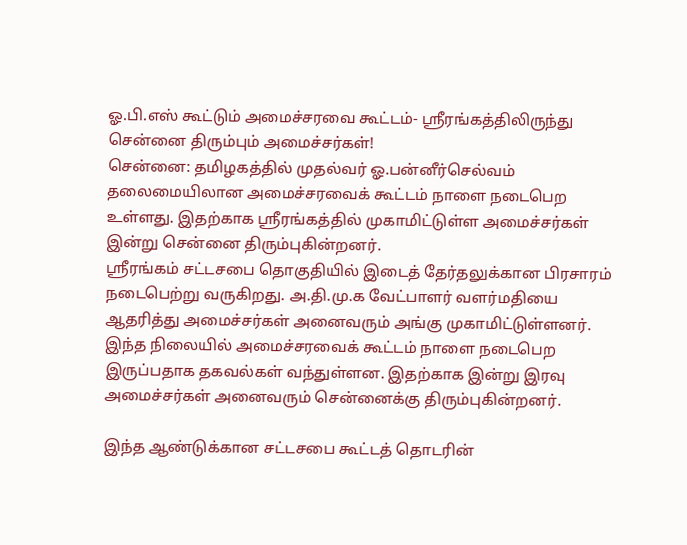ஓ.பி.எஸ் கூட்டும் அமைச்சரவை கூட்டம்- ஸ்ரீரங்கத்திலிருந்து சென்னை திரும்பும் அமைச்சர்கள்!
சென்னை: தமிழகத்தில் முதல்வர் ஓ.பன்னீர்செல்வம் தலைமையிலான அமைச்சரவைக் கூட்டம் நாளை நடைபெற உள்ளது. இதற்காக ஸ்ரீரங்கத்தில் முகாமிட்டுள்ள அமைச்சர்கள் இன்று சென்னை திரும்புகின்றனர்.
ஸ்ரீரங்கம் சட்டசபை தொகுதியில் இடைத் தேர்தலுக்கான பிரசாரம் நடைபெற்று வருகிறது. அ.தி.மு.க வேட்பாளர் வளர்மதியை ஆதரித்து அமைச்சர்கள் அனைவரும் அங்கு முகாமிட்டுள்ளனர்.
இந்த நிலையில் அமைச்சரவைக் கூட்டம் நாளை நடைபெற இருப்பதாக தகவல்கள் வந்துள்ளன. இதற்காக இன்று இரவு அமைச்சர்கள் அனைவரும் சென்னைக்கு திரும்புகின்றனர்.

இந்த ஆண்டுக்கான சட்டசபை கூட்டத் தொடரின்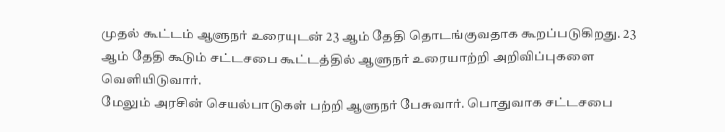முதல் கூட்டம் ஆளுநர் உரையுடன் 23 ஆம் தேதி தொடங்குவதாக கூறப்படுகிறது. 23 ஆம் தேதி கூடும் சட்டசபை கூட்டத்தில் ஆளுநர் உரையாற்றி அறிவிப்புகளை வெளியிடுவார்.
மேலும் அரசின் செயல்பாடுகள் பற்றி ஆளுநர் பேசுவார். பொதுவாக சட்டசபை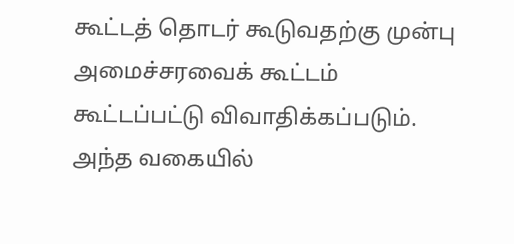கூட்டத் தொடர் கூடுவதற்கு முன்பு அமைச்சரவைக் கூட்டம் கூட்டப்பட்டு விவாதிக்கப்படும். அந்த வகையில்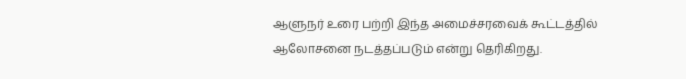ஆளுநர் உரை பற்றி இந்த அமைச்சரவைக் கூட்டத்தில் ஆலோசனை நடத்தப்படும் என்று தெரிகிறது.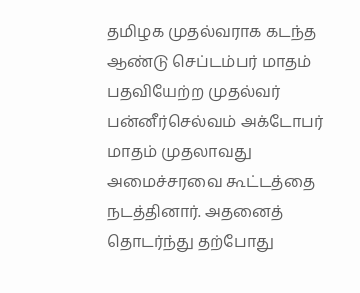தமிழக முதல்வராக கடந்த ஆண்டு செப்டம்பர் மாதம் பதவியேற்ற முதல்வர் பன்னீர்செல்வம் அக்டோபர் மாதம் முதலாவது அமைச்சரவை கூட்டத்தை நடத்தினார். அதனைத் தொடர்ந்து தற்போது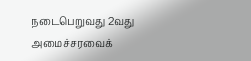நடைபெறுவது 2வது அமைச்சரவைக்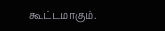கூட்டமாகும்.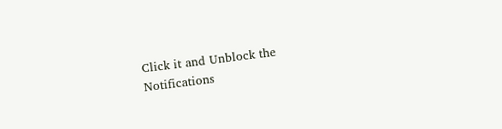Click it and Unblock the Notifications